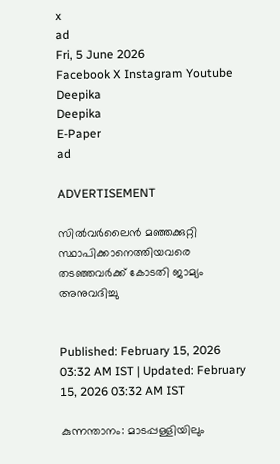x
ad
Fri, 5 June 2026
Facebook X Instagram Youtube
Deepika
Deepika
E-Paper
ad

ADVERTISEMENT

സിൽവർലൈൻ മഞ്ഞക്കുറ്റി സ്ഥാപിക്കാനെത്തിയവരെ തടഞ്ഞവർക്ക് കോടതി ജാമ്യം അനുവദിച്ചു


Published: February 15, 2026 03:32 AM IST | Updated: February 15, 2026 03:32 AM IST

കുന്നന്താനം: മാടപ്പള്ളിയിലും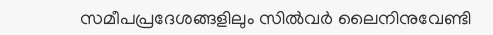സമീപപ്രദേശങ്ങളിലും സിൽവർ ലൈനിനുവേണ്ടി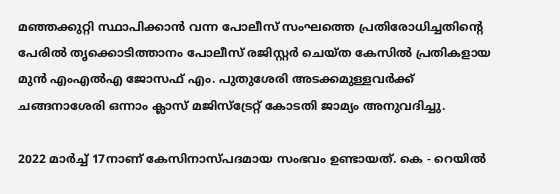മഞ്ഞക്കുറ്റി സ്ഥാപിക്കാൻ വന്ന പോലീസ് സംഘത്തെ പ്രതിരോധിച്ചതിന്‍റെ പേരിൽ തൃക്കൊടിത്താനം പോലീസ് രജിസ്റ്റർ ചെയ്ത കേസിൽ പ്രതികളായ മുൻ എംഎൽഎ ജോസഫ് എം. പുതുശേരി അടക്കമുള്ളവർക്ക് ചങ്ങനാശേരി ഒന്നാം ക്ലാസ് മജിസ്ട്രേറ്റ് കോടതി ജാമ്യം അനുവദിച്ചു.

2022 മാർച്ച് 17നാണ് കേസിനാസ്പദമായ സംഭവം ഉണ്ടായത്. കെ - റെയിൽ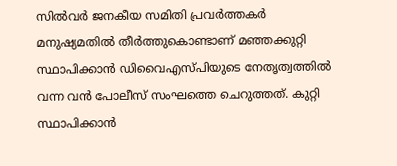സിൽവർ ജനകീയ സമിതി പ്രവർത്തകർ മനുഷ്യമതിൽ തീർത്തുകൊണ്ടാണ് മഞ്ഞക്കുറ്റി സ്ഥാപിക്കാൻ ഡിവൈഎസ്പിയുടെ നേതൃത്വത്തിൽ വന്ന വൻ പോലീസ് സംഘത്തെ ചെറുത്തത്. കുറ്റി സ്ഥാപിക്കാൻ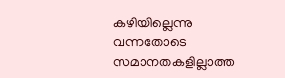കഴിയില്ലെന്നു വന്നതോടെ സമാനതകളില്ലാത്ത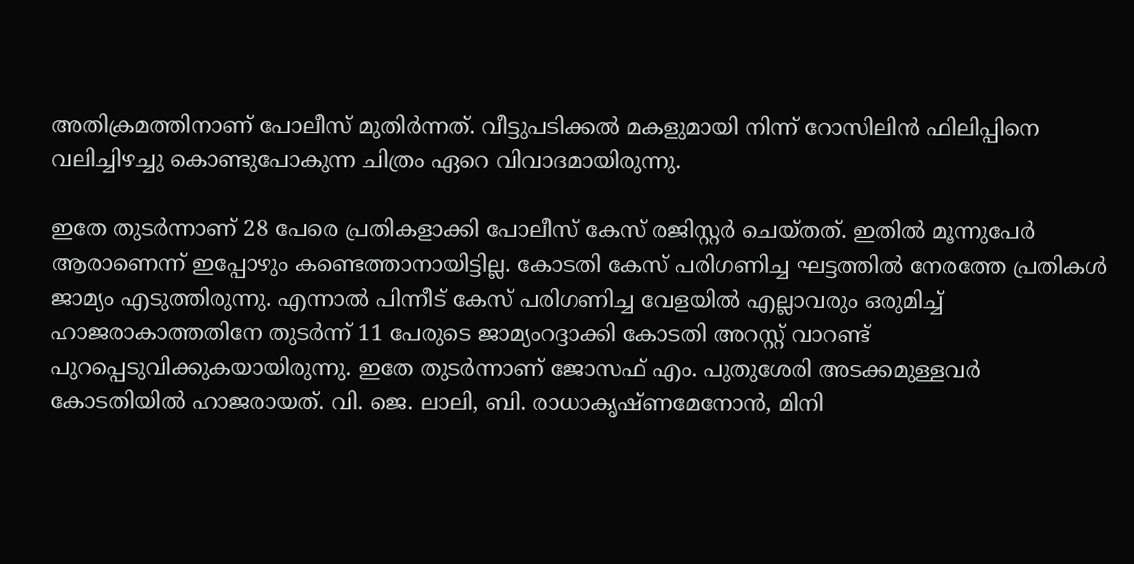അതിക്രമത്തിനാണ് പോലീസ് മുതിർന്നത്. വീട്ടുപടിക്കൽ മകളുമായി നിന്ന് റോസിലിൻ ഫിലിപ്പിനെ വലിച്ചിഴച്ചു കൊണ്ടുപോകുന്ന ചിത്രം ഏറെ വിവാദമായിരുന്നു.

ഇതേ തുടർന്നാണ് 28 പേരെ പ്രതികളാക്കി പോലീസ് കേസ് രജിസ്റ്റർ ചെയ്തത്. ഇതിൽ മൂന്നുപേർ ആരാണെന്ന് ഇപ്പോഴും കണ്ടെത്താനായിട്ടില്ല. കോടതി കേസ് പരിഗണിച്ച ഘട്ടത്തിൽ നേരത്തേ പ്രതികൾ ജാമ്യം എടുത്തിരുന്നു. എന്നാൽ പിന്നീട് കേസ് പരിഗണിച്ച വേളയിൽ എല്ലാവരും ഒരുമിച്ച് ഹാജരാകാത്തതിനേ തുടർന്ന് 11 പേരുടെ ജാമ്യംറദ്ദാക്കി കോടതി അറസ്റ്റ് വാറണ്ട് പുറപ്പെടുവിക്കുകയായിരുന്നു. ഇതേ തുടർന്നാണ് ജോസഫ് എം. പുതുശേരി അടക്കമുള്ളവർ കോടതിയിൽ ഹാജരായത്. വി. ജെ. ലാലി, ബി. രാധാകൃഷ്ണമേനോൻ, മിനി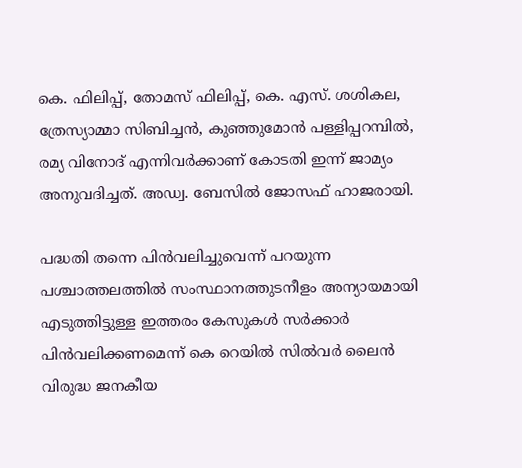കെ. ഫിലിപ്പ്, തോമസ് ഫിലിപ്പ്, കെ. എസ്. ശശികല, ത്രേസ്യാമ്മാ സിബിച്ചൻ, കുഞ്ഞുമോൻ പള്ളിപ്പറമ്പിൽ, രമ്യ വിനോദ് എന്നിവർക്കാണ് കോടതി ഇന്ന് ജാമ്യം അനുവദിച്ചത്. അഡ്വ. ബേസിൽ ജോസഫ് ഹാജരായി.

പദ്ധതി തന്നെ പിൻവലിച്ചുവെന്ന് പറയുന്ന പശ്ചാത്തലത്തിൽ സംസ്ഥാനത്തുടനീളം അന്യായമായി എടുത്തിട്ടുള്ള ഇത്തരം കേസുകൾ സർക്കാർ പിൻവലിക്കണമെന്ന് കെ റെയിൽ സിൽവർ ലൈൻ വിരുദ്ധ ജനകീയ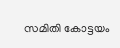സമിതി കോട്ടയം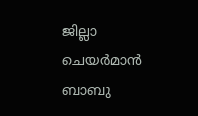ജില്ലാ ചെയർമാൻ ബാബു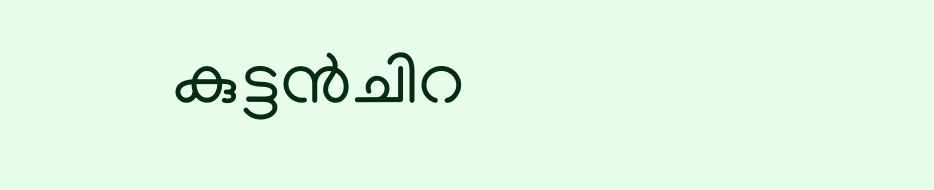കുട്ടൻചിറ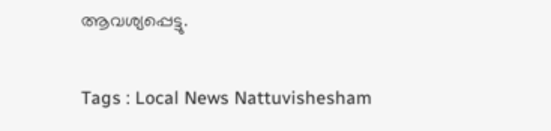ആവശ്യപ്പെട്ടു.

Tags : Local News Nattuvishesham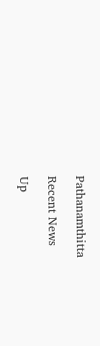Pathanamthitta

Recent News

Up